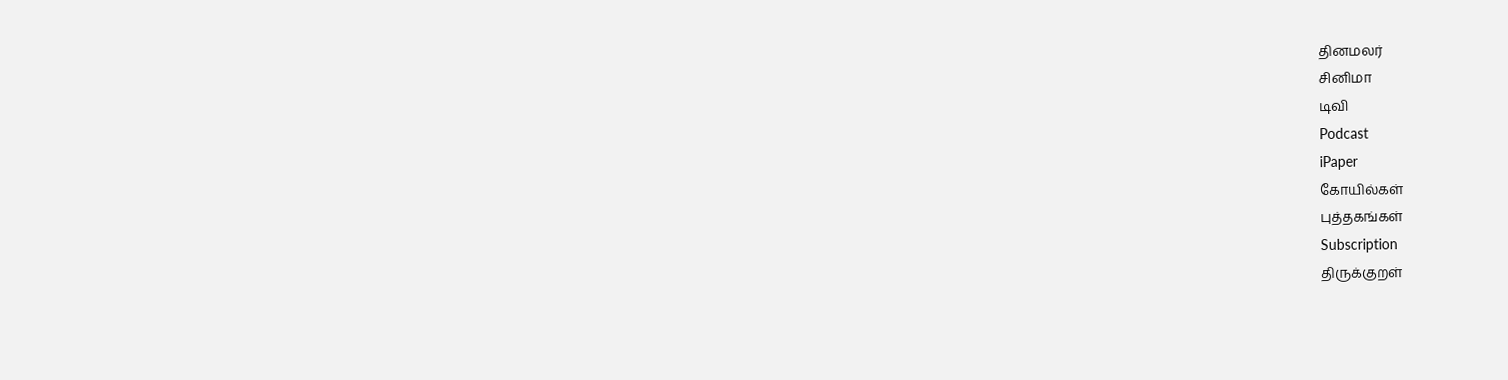தினமலர்
சினிமா
டிவி
Podcast
iPaper
கோயில்கள்
புத்தகங்கள்
Subscription
திருக்குறள்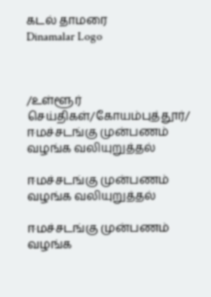கடல் தாமரை
Dinamalar Logo



/உள்ளூர் செய்திகள்/கோயம்புத்தூர்/ ஈமச்சடங்கு முன்பணம் வழங்க வலியுறுத்தல்

ஈமச்சடங்கு முன்பணம் வழங்க வலியுறுத்தல்

ஈமச்சடங்கு முன்பணம் வழங்க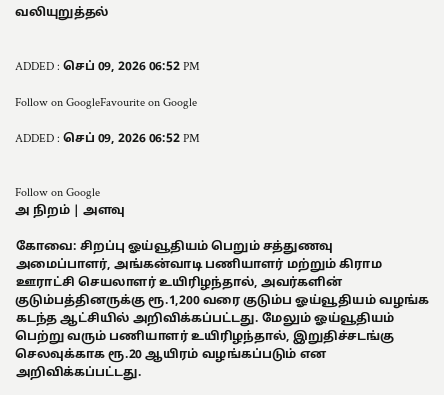வலியுறுத்தல்


ADDED : செப் 09, 2026 06:52 PM

Follow on GoogleFavourite on Google

ADDED : செப் 09, 2026 06:52 PM


Follow on Google
அ நிறம் | அளவு

கோவை: சிறப்பு ஓய்வூதியம் பெறும் சத்துணவு அமைப்பாளர், அங்கன்வாடி பணியாளர் மற்றும் கிராம ஊராட்சி செயலாளர் உயிரிழந்தால், அவர்களின் குடும்பத்தினருக்கு ரூ.1,200 வரை குடும்ப ஓய்வூதியம் வழங்க கடந்த ஆட்சியில் அறிவிக்கப்பட்டது. மேலும் ஓய்வூதியம் பெற்று வரும் பணியாளர் உயிரிழந்தால், இறுதிச்சடங்கு செலவுக்காக ரூ.20 ஆயிரம் வழங்கப்படும் என அறிவிக்கப்பட்டது.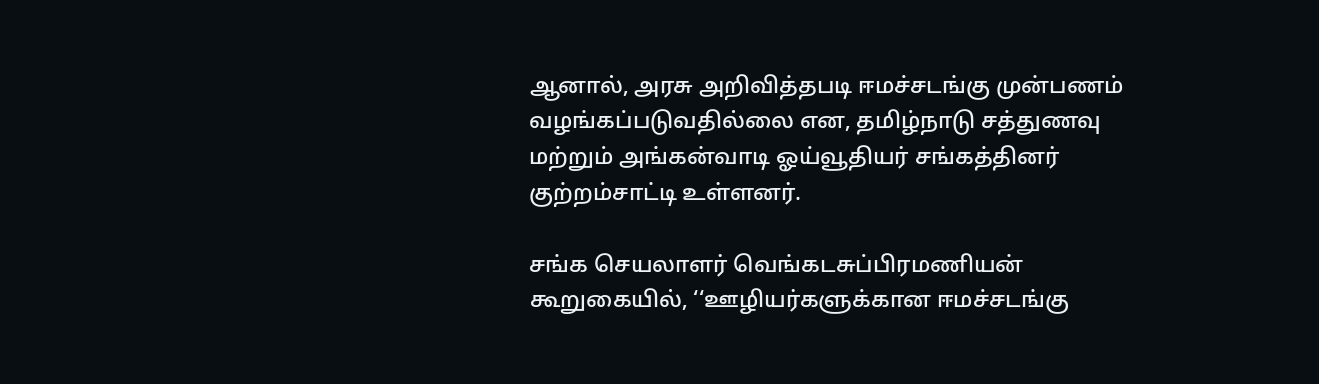ஆனால், அரசு அறிவித்தபடி ஈமச்சடங்கு முன்பணம் வழங்கப்படுவதில்லை என, தமிழ்நாடு சத்துணவு மற்றும் அங்கன்வாடி ஓய்வூதியர் சங்கத்தினர் குற்றம்சாட்டி உள்ளனர்.

சங்க செயலாளர் வெங்கடசுப்பிரமணியன் கூறுகையில், ‘‘ஊழியர்களுக்கான ஈமச்சடங்கு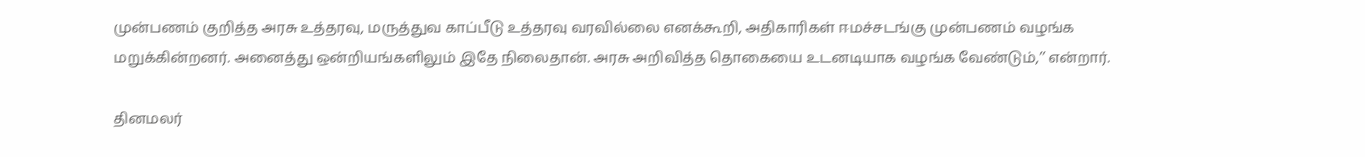முன்பணம் குறித்த அரசு உத்தரவு, மருத்துவ காப்பீடு உத்தரவு வரவில்லை எனக்கூறி, அதிகாரிகள் ஈமச்சடங்கு முன்பணம் வழங்க மறுக்கின்றனர். அனைத்து ஒன்றியங்களிலும் இதே நிலைதான். அரசு அறிவித்த தொகையை உடனடியாக வழங்க வேண்டும்,’’ என்றார்.

தினமலர்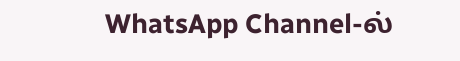WhatsApp Channel-ல்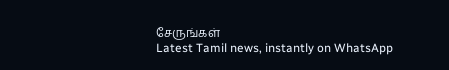சேருங்கள்
Latest Tamil news, instantly on WhatsApp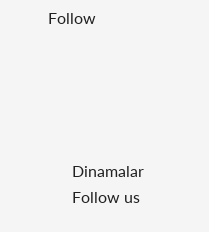Follow





      Dinamalar
      Follow us